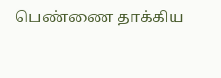பெண்ணை தாக்கிய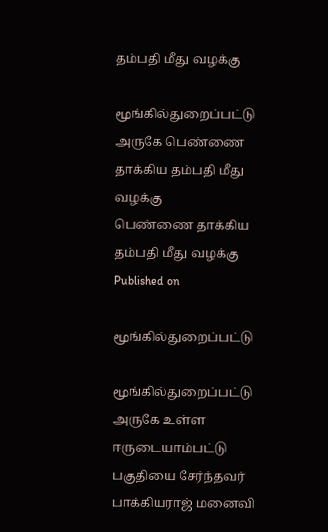தம்பதி மீது வழக்கு

மூங்கில்துறைப்பட்டு அருகே பெண்ணை தாக்கிய தம்பதி மீது வழக்கு
பெண்ணை தாக்கிய தம்பதி மீது வழக்கு
Published on

மூங்கில்துறைப்பட்டு

மூங்கில்துறைப்பட்டு அருகே உள்ள ஈருடையாம்பட்டு பகுதியை சேர்ந்தவர் பாக்கியராஜ் மனைவி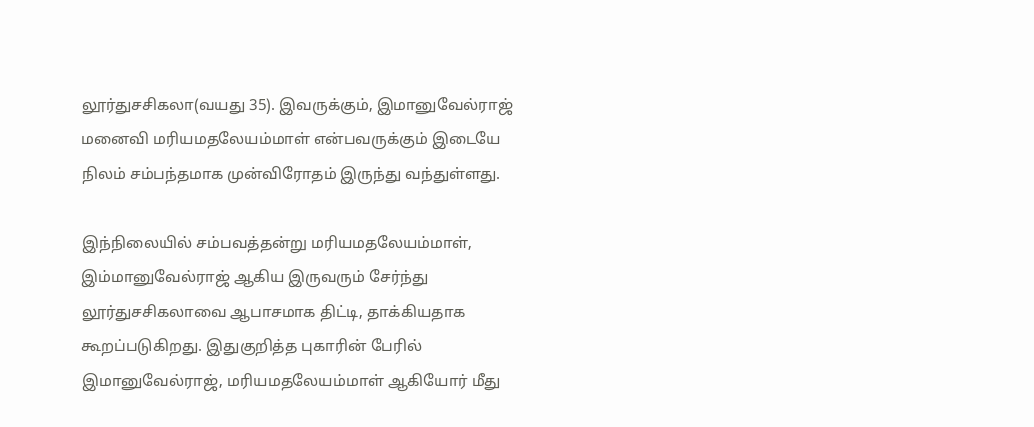லூர்துசசிகலா(வயது 35). இவருக்கும், இமானுவேல்ராஜ் மனைவி மரியமதலேயம்மாள் என்பவருக்கும் இடையே நிலம் சம்பந்தமாக முன்விரோதம் இருந்து வந்துள்ளது.

இந்நிலையில் சம்பவத்தன்று மரியமதலேயம்மாள், இம்மானுவேல்ராஜ் ஆகிய இருவரும் சேர்ந்து லூர்துசசிகலாவை ஆபாசமாக திட்டி, தாக்கியதாக கூறப்படுகிறது. இதுகுறித்த புகாரின் பேரில் இமானுவேல்ராஜ், மரியமதலேயம்மாள் ஆகியோர் மீது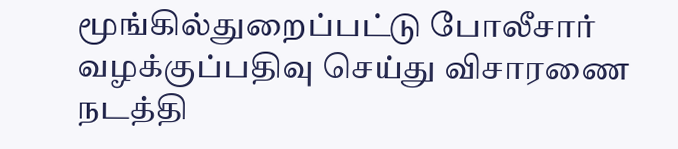மூங்கில்துறைப்பட்டு போலீசார் வழக்குப்பதிவு செய்து விசாரணை நடத்தி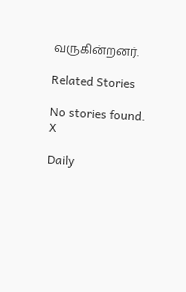வருகின்றனர்.

Related Stories

No stories found.
X

Daily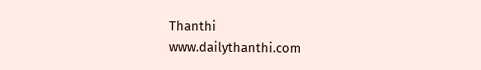Thanthi
www.dailythanthi.com